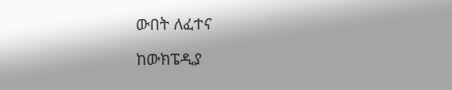ውበት ለፈተና

ከውክፔዲያ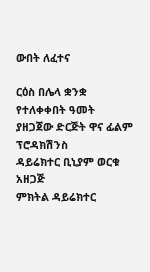ውበት ለፈተና

ርዕስ በሌላ ቋንቋ
የተለቀቀበት ዓመት
ያዘጋጀው ድርጅት ዋና ፊልም ፕሮዳክሽንስ
ዳይሬክተር ቢኒያም ወርቁ
አዘጋጅ
ምክትል ዳይሬክተር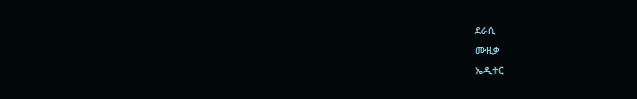ደራሲ
ሙዚቃ
ኤዲተር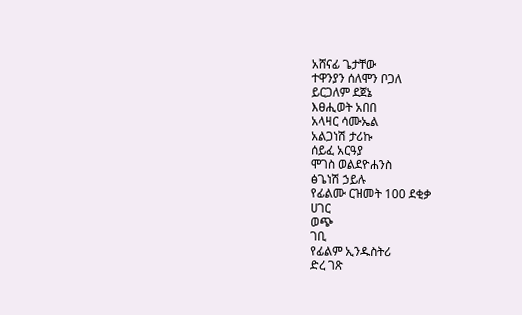አሸናፊ ጌታቸው
ተዋንያን ሰለሞን ቦጋለ
ይርጋለም ደጀኔ
እፀሒወት አበበ
አላዛር ሳሙኤል
አልጋነሽ ታሪኩ
ሰይፈ አርዓያ
ሞገስ ወልደዮሐንስ
ፅጌነሽ ኃይሉ
የፊልሙ ርዝመት 100 ደቂቃ
ሀገር
ወጭ
ገቢ
የፊልም ኢንዱስትሪ
ድረ ገጽ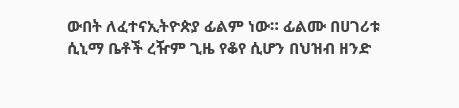ውበት ለፈተናኢትዮጵያ ፊልም ነው። ፊልሙ በሀገሪቱ ሲኒማ ቤቶች ረዥም ጊዜ የቆየ ሲሆን በህዝብ ዘንድ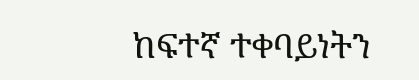ከፍተኛ ተቀባይነትን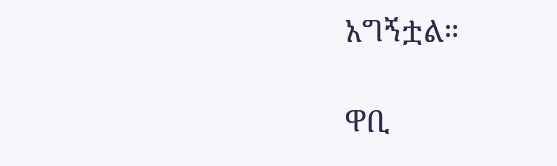አግኝቷል።

ዋቢ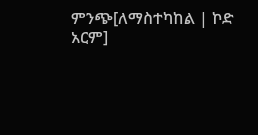ምንጭ[ለማስተካከል | ኮድ አርም]